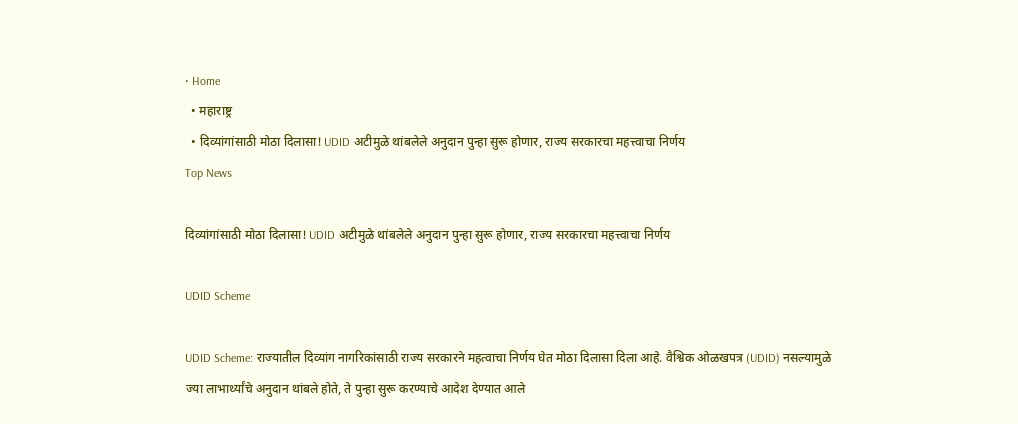• Home
  • महाराष्ट्र
  • दिव्यांगांसाठी मोठा दिलासा! UDID अटीमुळे थांबलेले अनुदान पुन्हा सुरू होणार, राज्य सरकारचा महत्त्वाचा निर्णय
Top News

दिव्यांगांसाठी मोठा दिलासा! UDID अटीमुळे थांबलेले अनुदान पुन्हा सुरू होणार, राज्य सरकारचा महत्त्वाचा निर्णय

UDID Scheme

UDID Scheme: राज्यातील दिव्यांग नागरिकांसाठी राज्य सरकारने महत्वाचा निर्णय घेत मोठा दिलासा दिला आहे. वैश्विक ओळखपत्र (UDID) नसल्यामुळे ज्या लाभार्थ्यांचे अनुदान थांबले होते, ते पुन्हा सुरू करण्याचे आदेश देण्यात आले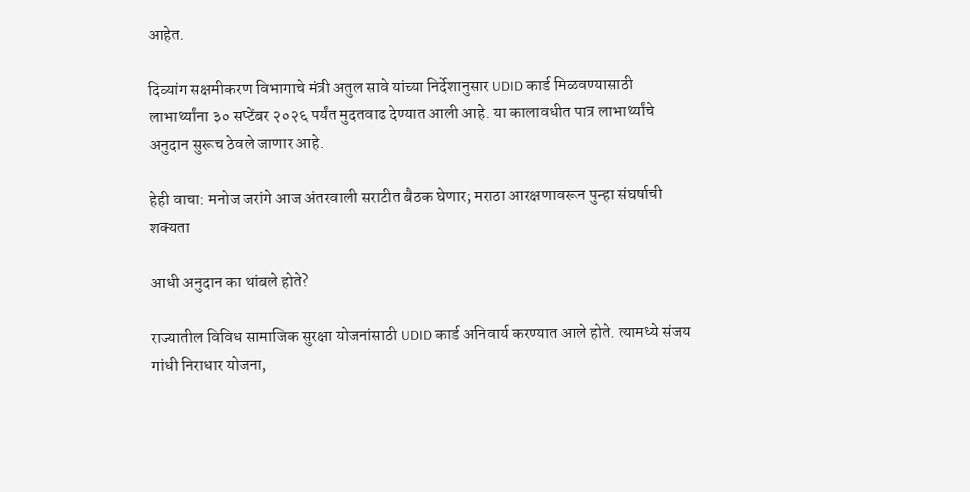आहेत.

दिव्यांग सक्षमीकरण विभागाचे मंत्री अतुल सावे यांच्या निर्देशानुसार UDID कार्ड मिळवण्यासाठी लाभार्थ्यांना ३० सप्टेंबर २०२६ पर्यंत मुदतवाढ देण्यात आली आहे. या कालावधीत पात्र लाभार्थ्यांचे अनुदान सुरूच ठेवले जाणार आहे.

हेही वाचा: मनोज जरांगे आज अंतरवाली सराटीत बैठक घेणार; मराठा आरक्षणावरून पुन्हा संघर्षाची शक्यता

आधी अनुदान का थांबले होते?

राज्यातील विविध सामाजिक सुरक्षा योजनांसाठी UDID कार्ड अनिवार्य करण्यात आले होते. त्यामध्ये संजय गांधी निराधार योजना,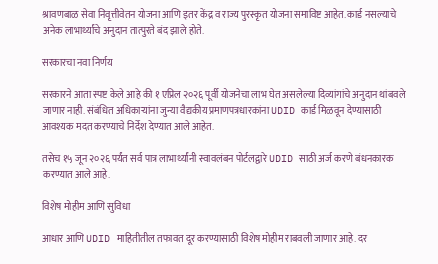श्रावणबाळ सेवा निवृत्तीवेतन योजना आणि इतर केंद्र व राज्य पुरस्कृत योजना समाविष्ट आहेत. कार्ड नसल्याचे अनेक लाभार्थ्यांचे अनुदान तात्पुरते बंद झाले होते.

सरकारचा नवा निर्णय

सरकारने आता स्पष्ट केले आहे की १ एप्रिल २०२६ पूर्वी योजनेचा लाभ घेत असलेल्या दिव्यांगांचे अनुदान थांबवले जाणार नाही. संबंधित अधिकाऱ्यांना जुन्या वैद्यकीय प्रमाणपत्रधारकांना UDID कार्ड मिळवून देण्यासाठी आवश्यक मदत करण्याचे निर्देश देण्यात आले आहेत.

तसेच १५ जून २०२६ पर्यंत सर्व पात्र लाभार्थ्यांनी स्वावलंबन पोर्टलद्वारे UDID साठी अर्ज करणे बंधनकारक करण्यात आले आहे.

विशेष मोहीम आणि सुविधा

आधार आणि UDID माहितीतील तफावत दूर करण्यासाठी विशेष मोहीम राबवली जाणार आहे. दर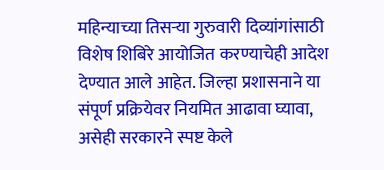महिन्याच्या तिसऱ्या गुरुवारी दिव्यांगांसाठी विशेष शिबिरे आयोजित करण्याचेही आदेश देण्यात आले आहेत. जिल्हा प्रशासनाने या संपूर्ण प्रक्रियेवर नियमित आढावा घ्यावा, असेही सरकारने स्पष्ट केले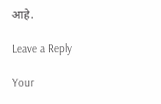आहे.

Leave a Reply

Your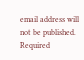email address will not be published. Required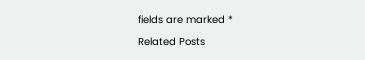fields are marked *

Related Posts